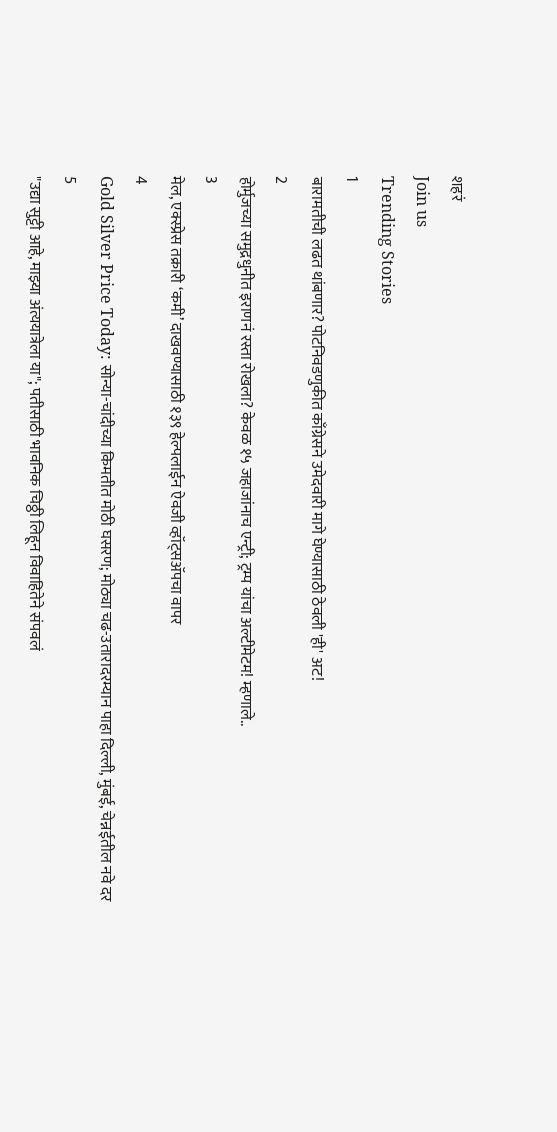शहरं
Join us
Trending Stories
1
बारामतीची लढत थांबणार? पोटनिवडणुकीत काँग्रेसने उमेदवारी मागे घेण्यासाठी ठेवली 'ही' अट!
2
होर्मुजच्या समुद्रधुनीत इराणनं रस्ता रोखला? केवळ १५ जहाजांनाच एन्ट्री; ट्रम्प यांचा अल्टीमेटम! म्हणाले..
3
मेल, एक्स्प्रेस तक्रारी ‘कमी’ दाखवण्यासाठी १३९ हेल्पलाईन ऐवजी व्हॉट्सॲपचा वापर
4
Gold Silver Price Today: सोन्या-चांदीच्या किमतीत मोठी घसरण; मोठ्या चढ-उतारादरम्यान पाहा दिल्ली, मुंबई, चेन्नईतील नवे दर
5
"उद्या सुट्टी आहे, माझ्या अंत्ययात्रेला या"; पतीसाठी भावनिक चिठ्ठी लिहून विवाहितेने संपवलं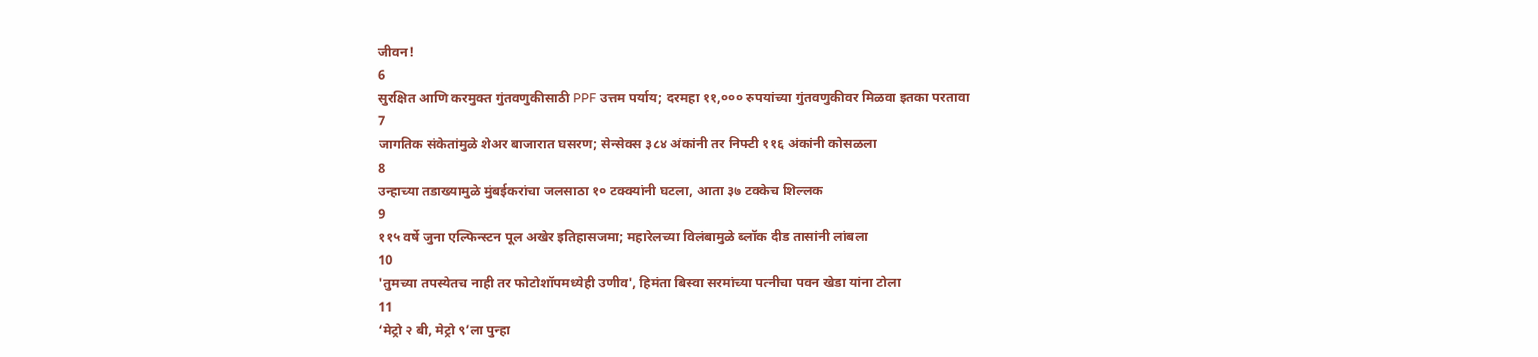जीवन!
6
सुरक्षित आणि करमुक्त गुंतवणुकीसाठी PPF उत्तम पर्याय; दरमहा ११,००० रुपयांच्या गुंतवणुकीवर मिळवा इतका परतावा
7
जागतिक संकेतांमुळे शेअर बाजारात घसरण; सेन्सेक्स ३८४ अंकांनी तर निफ्टी ११६ अंकांनी कोसळला
8
उन्हाच्या तडाख्यामुळे मुंबईकरांचा जलसाठा १० टक्क्यांनी घटला, आता ३७ टक्केच शिल्लक
9
११५ वर्षे जुना एल्फिन्स्टन पूल अखेर इतिहासजमा; महारेलच्या विलंबामुळे ब्लॉक दीड तासांनी लांबला
10
'तुमच्या तपस्येतच नाही तर फोटोशॉपमध्येही उणीव', हिमंता बिस्वा सरमांच्या पत्नीचा पवन खेडा यांना टोला
11
‘मेट्रो २ बी, मेट्रो ९’ला पुन्हा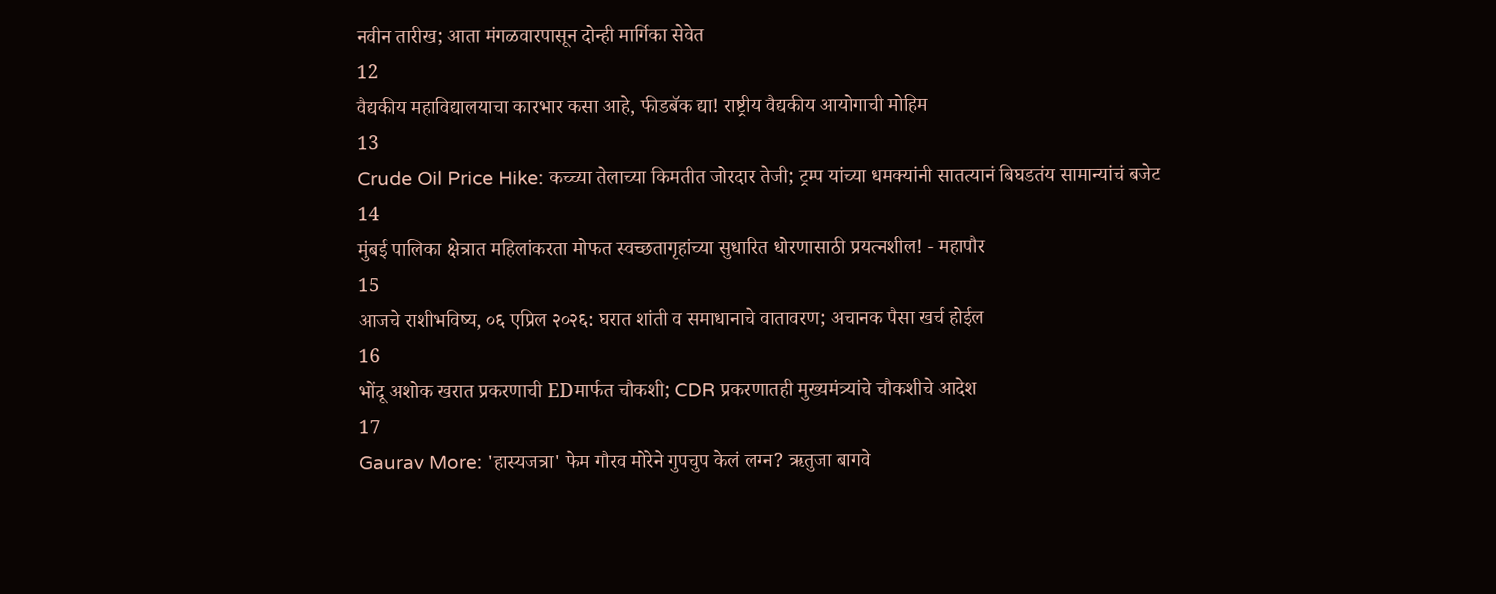नवीन तारीख; आता मंगळवारपासून दोन्ही मार्गिका सेवेत
12
वैद्यकीय महाविद्यालयाचा कारभार कसा आहे, फीडबॅक द्या! राष्ट्रीय वैद्यकीय आयोगाची मोहिम
13
Crude Oil Price Hike: कच्च्या तेलाच्या किमतीत जोरदार तेजी; ट्रम्प यांच्या धमक्यांनी सातत्यानं बिघडतंय सामान्यांचं बजेट
14
मुंबई पालिका क्षेत्रात महिलांकरता मोफत स्वच्छतागृहांच्या सुधारित धोरणासाठी प्रयत्नशील! - महापौर
15
आजचे राशीभविष्य, ०६ एप्रिल २०२६: घरात शांती व समाधानाचे वातावरण; अचानक पैसा खर्च होईल
16
भोंदू अशोक खरात प्रकरणाची EDमार्फत चौकशी; CDR प्रकरणातही मुख्यमंत्र्यांचे चौकशीचे आदेश
17
Gaurav More: 'हास्यजत्रा' फेम गौरव मोरेने गुपचुप केलं लग्न? ऋतुजा बागवे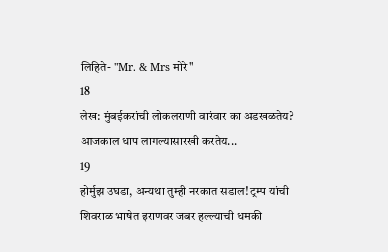लिहिते- "Mr. & Mrs मोरे"
18
लेख: मुंबईकरांची लोकलराणी वारंवार का अडखळतेय? आजकाल धाप लागल्यासारखी करतेय...
19
होर्मुझ उघडा, अन्यथा तुम्ही नरकात सडाल! ट्रम्प यांची शिवराळ भाषेत इराणवर जबर हल्ल्याची धमकी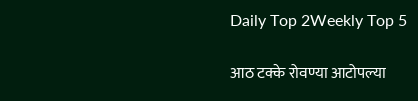Daily Top 2Weekly Top 5

आठ टक्के रोवण्या आटोपल्या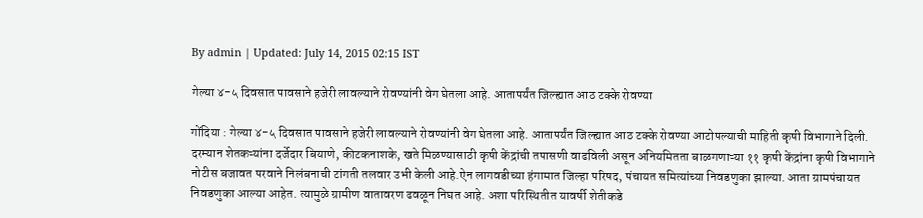By admin | Updated: July 14, 2015 02:15 IST

गेल्या ४-५ दिवसात पावसाने हजेरी लावल्याने रोवण्यांनी वेग घेतला आहे. आतापर्यंत जिल्ह्यात आठ टक्के रोवण्या

गोंदिया : गेल्या ४-५ दिवसात पावसाने हजेरी लावल्याने रोवण्यांनी वेग घेतला आहे. आतापर्यंत जिल्ह्यात आठ टक्के रोवण्या आटोपल्याची माहिती कृषी विभागाने दिली. दरम्यान शेतकऱ्यांना दर्जेदार बियाणे, कीटकनाशके, खते मिळण्यासाठी कृषी केंद्रांची तपासणी वाढविली असून अनियमितता बाळगणाऱ्या ११ कृषी केंद्रांना कृषी विभागाने नोटीस बजावत परवाने निलंबनाची टांगती तलवार उभी केली आहे.ऐन लागवडीच्या हंगामात जिल्हा परिषद, पंचायत समित्यांच्या निवडणुका झाल्या. आता ग्रामपंचायत निवडणुका आल्या आहेत. त्यामुळे ग्रामीण वातावरण ढवळून निघत आहे. अशा परिस्थितीत यावर्षी शेतीकडे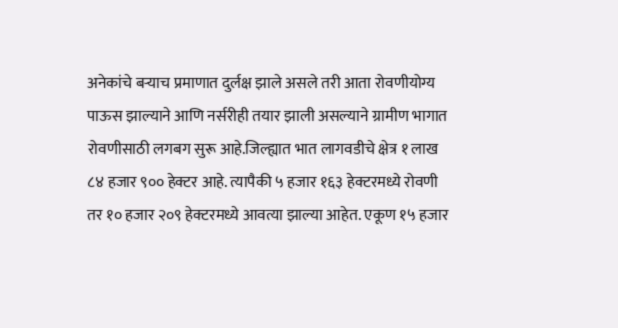अनेकांचे बऱ्याच प्रमाणात दुर्लक्ष झाले असले तरी आता रोवणीयोग्य पाऊस झाल्याने आणि नर्सरीही तयार झाली असल्याने ग्रामीण भागात रोवणीसाठी लगबग सुरू आहे.जिल्ह्यात भात लागवडीचे क्षेत्र १ लाख ८४ हजार ९०० हेक्टर आहे. त्यापैकी ५ हजार १६३ हेक्टरमध्ये रोवणी तर १० हजार २०९ हेक्टरमध्ये आवत्या झाल्या आहेत. एकूण १५ हजार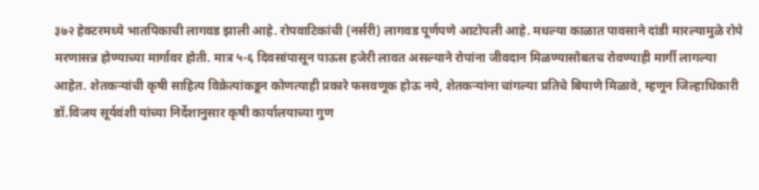३७२ हेक्टरमध्ये भातपिकाची लागवड झाली आहे. रोपवाटिकांची (नर्सरी) लागवड पूर्णपणे आटोपली आहे. मधल्या काळात पावसाने दांडी मारल्यामुळे रोपे मरणासन्न होण्याच्या मार्गावर होती. मात्र ५-६ दिवसांपासून पाऊस हजेरी लावत असल्याने रोपांना जीवदान मिळण्यासोबतच रोवण्याही मार्गी लागल्या आहेत. शेतकऱ्यांची कृषी साहित्य विक्रेत्यांकडून कोणत्याही प्रकारे फसवणूक होऊ नये, शेतकऱ्यांना चांगल्या प्रतिचे बियाणे मिळावे, म्हणून जिल्हाधिकारी डॉ.विजय सूर्यवंशी यांच्या निर्देशानुसार कृषी कार्यालयाच्या गुण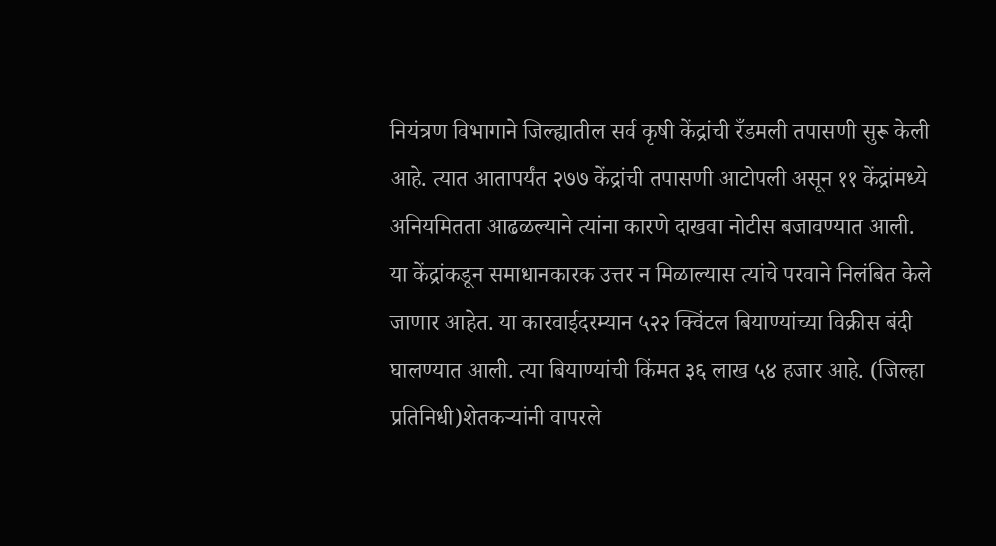नियंत्रण विभागाने जिल्ह्यातील सर्व कृषी केंद्रांची रँडमली तपासणी सुरू केली आहे. त्यात आतापर्यंत २७७ केंद्रांची तपासणी आटोपली असून ११ केंद्रांमध्ये अनियमितता आढळल्याने त्यांना कारणे दाखवा नोटीस बजावण्यात आली. या केंद्रांकडून समाधानकारक उत्तर न मिळाल्यास त्यांचे परवाने निलंबित केले जाणार आहेत. या कारवाईदरम्यान ५२२ क्विंटल बियाण्यांच्या विक्रीस बंदी घालण्यात आली. त्या बियाण्यांची किंमत ३६ लाख ५४ हजार आहे. (जिल्हा प्रतिनिधी)शेतकऱ्यांनी वापरले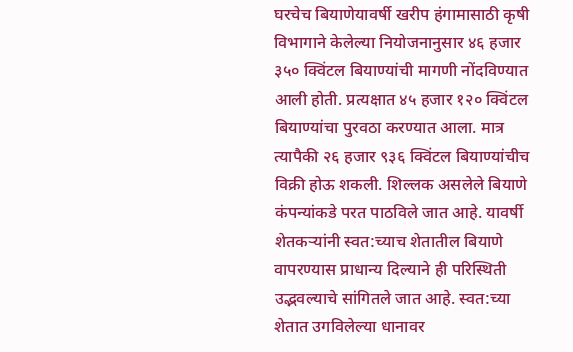घरचेच बियाणेयावर्षी खरीप हंगामासाठी कृषी विभागाने केलेल्या नियोजनानुसार ४६ हजार ३५० क्विंटल बियाण्यांची मागणी नोंदविण्यात आली होती. प्रत्यक्षात ४५ हजार १२० क्विंटल बियाण्यांचा पुरवठा करण्यात आला. मात्र त्यापैकी २६ हजार ९३६ क्विंटल बियाण्यांचीच विक्री होऊ शकली. शिल्लक असलेले बियाणे कंपन्यांकडे परत पाठविले जात आहे. यावर्षी शेतकऱ्यांनी स्वत:च्याच शेतातील बियाणे वापरण्यास प्राधान्य दिल्याने ही परिस्थिती उद्भवल्याचे सांगितले जात आहे. स्वत:च्या शेतात उगविलेल्या धानावर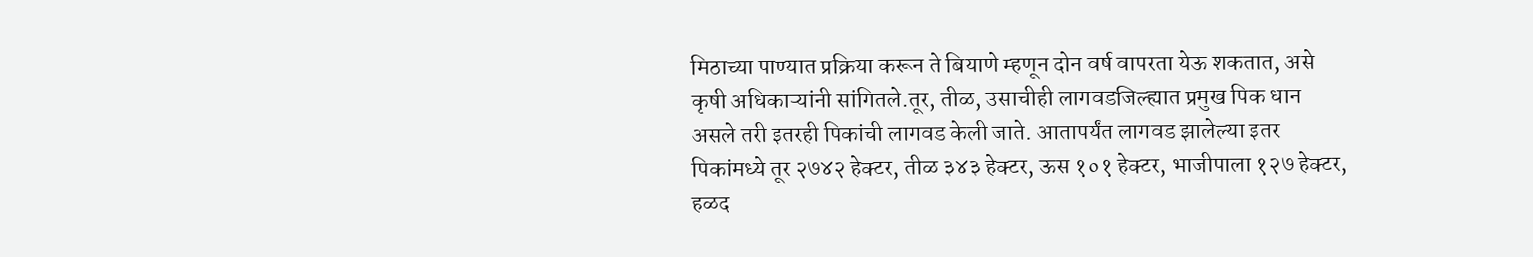मिठाच्या पाण्यात प्रक्रिया करून ते बियाणे म्हणून दोन वर्ष वापरता येऊ शकतात, असे कृषी अधिकाऱ्यांनी सांगितले.तूर, तीळ, उसाचीही लागवडजिल्ह्यात प्रमुख पिक धान असले तरी इतरही पिकांची लागवड केली जाते. आतापर्यंत लागवड झालेल्या इतर पिकांमध्ये तूर २७४२ हेक्टर, तीळ ३४३ हेक्टर, ऊस १०१ हेक्टर, भाजीपाला १२७ हेक्टर, हळद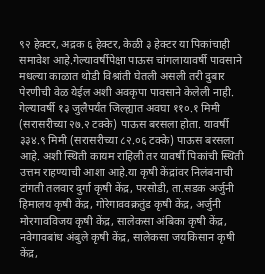९२ हेक्टर, अद्रक ६ हेक्टर, केळी ३ हेक्टर या पिकांचाही समावेश आहे.गेल्यावर्षीपेक्षा पाऊस चांगलायावर्षी पावसाने मधल्या काळात थोडी विश्रांती घेतली असली तरी दुबार पेरणीची वेळ येईल अशी अवकृपा पावसाने केलेली नाही. गेल्यावर्षी १३ जुलैपर्यंत जिल्ह्यात अवघा ११०.१ मिमी (सरासरीच्या २७.२ टक्के) पाऊस बरसला होता. यावर्षी ३३४.९ मिमी (सरासरीच्या ८२.०६ टक्के) पाऊस बरसला आहे. अशी स्थिती कायम राहिली तर यावर्षी पिकांची स्थिती उत्तम राहण्याची आशा आहे.या कृषी केंद्रांवर निलंबनाची टांगती तलवार दुर्गा कृषी केंद्र, परसोडी, ता.सडक अर्जुनी हिमालय कृषी केंद्र, गोरेगाववक्रतुंड कृषी केंद्र, अर्जुनी मोरगावविजय कृषी केंद्र, सालेकसा अंबिका कृषी केंद्र, नवेगावबांध अंबुले कृषी केंद्र, सालेकसा जयकिसान कृषी केंद्र,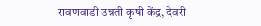रावणवाडी उन्नती कृषी केंद्र, देवरी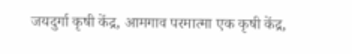जयदुर्गा कृषी केंद्र, आमगाव परमात्मा एक कृषी केंद्र,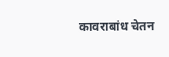कावराबांध चेतन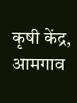कृषी केंद्र, आमगाव